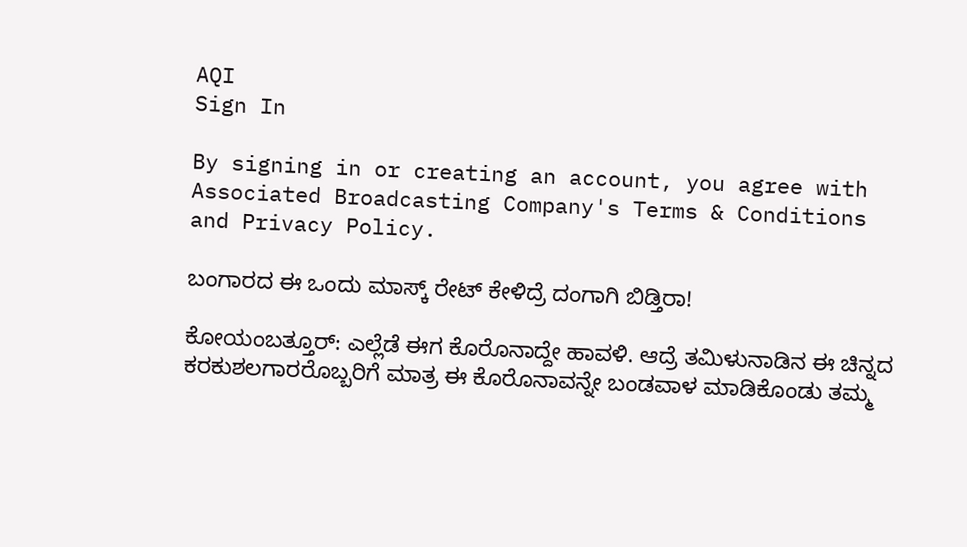AQI
Sign In

By signing in or creating an account, you agree with Associated Broadcasting Company's Terms & Conditions and Privacy Policy.

ಬಂಗಾರದ ಈ ಒಂದು ಮಾಸ್ಕ್‌ ರೇಟ್‌ ಕೇಳಿದ್ರೆ ದಂಗಾಗಿ ಬಿಡ್ತಿರಾ!

ಕೋಯಂಬತ್ತೂರ್‌: ಎಲ್ಲೆಡೆ ಈಗ ಕೊರೊನಾದ್ದೇ ಹಾವಳಿ. ಆದ್ರೆ ತಮಿಳುನಾಡಿನ ಈ ಚಿನ್ನದ ಕರಕುಶಲಗಾರರೊಬ್ಬರಿಗೆ ಮಾತ್ರ ಈ ಕೊರೊನಾವನ್ನೇ ಬಂಡವಾಳ ಮಾಡಿಕೊಂಡು ತಮ್ಮ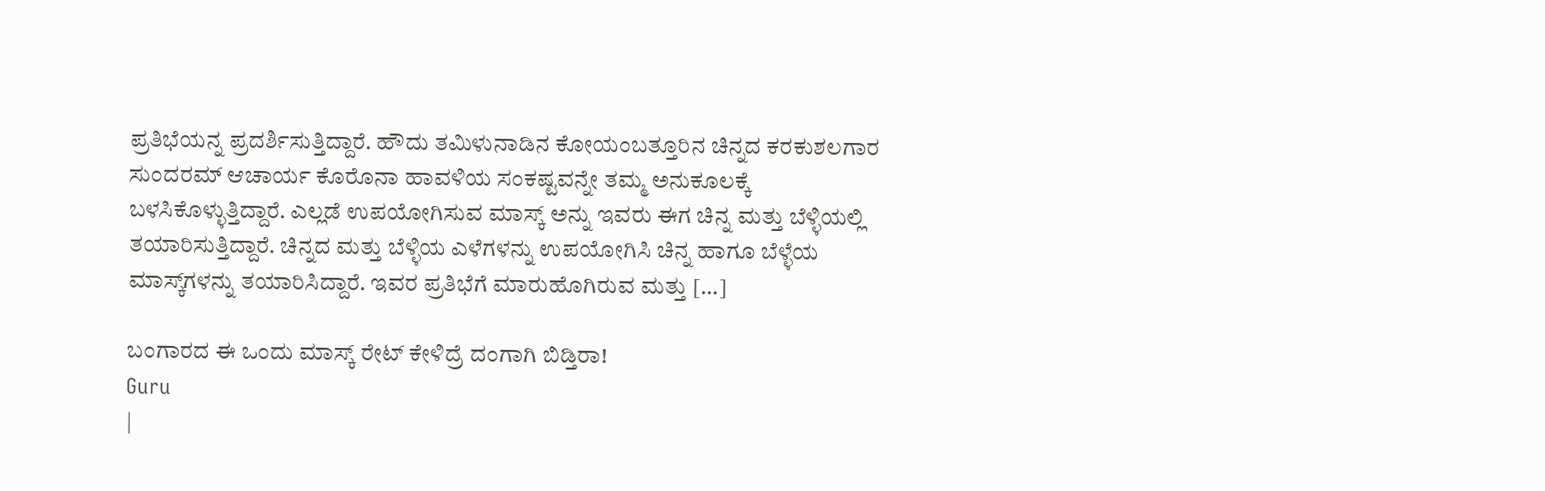ಪ್ರತಿಭೆಯನ್ನ ಪ್ರದರ್ಶಿಸುತ್ತಿದ್ದಾರೆ. ಹೌದು ತಮಿಳುನಾಡಿನ ಕೋಯಂಬತ್ತೂರಿನ ಚಿನ್ನದ ಕರಕುಶಲಗಾರ ಸುಂದರಮ್‌ ಆಚಾರ್ಯ ಕೊರೊನಾ ಹಾವಳಿಯ ಸಂಕಷ್ಟವನ್ನೇ ತಮ್ಮ ಅನುಕೂಲಕ್ಕೆ ಬಳಸಿಕೊಳ್ಳುತ್ತಿದ್ದಾರೆ. ಎಲ್ಲಡೆ ಉಪಯೋಗಿಸುವ ಮಾಸ್ಕ್‌ ಅನ್ನು ಇವರು ಈಗ ಚಿನ್ನ ಮತ್ತು ಬೆಳ್ಳಿಯಲ್ಲಿ ತಯಾರಿಸುತ್ತಿದ್ದಾರೆ. ಚಿನ್ನದ ಮತ್ತು ಬೆಳ್ಳಿಯ ಎಳೆಗಳನ್ನು ಉಪಯೋಗಿಸಿ ಚಿನ್ನ ಹಾಗೂ ಬೆಳ್ಳೆಯ ಮಾಸ್ಕ್‌ಗಳನ್ನು ತಯಾರಿಸಿದ್ದಾರೆ. ಇವರ ಪ್ರತಿಭೆಗೆ ಮಾರುಹೊಗಿರುವ ಮತ್ತು […]

ಬಂಗಾರದ ಈ ಒಂದು ಮಾಸ್ಕ್‌ ರೇಟ್‌ ಕೇಳಿದ್ರೆ ದಂಗಾಗಿ ಬಿಡ್ತಿರಾ!
Guru
|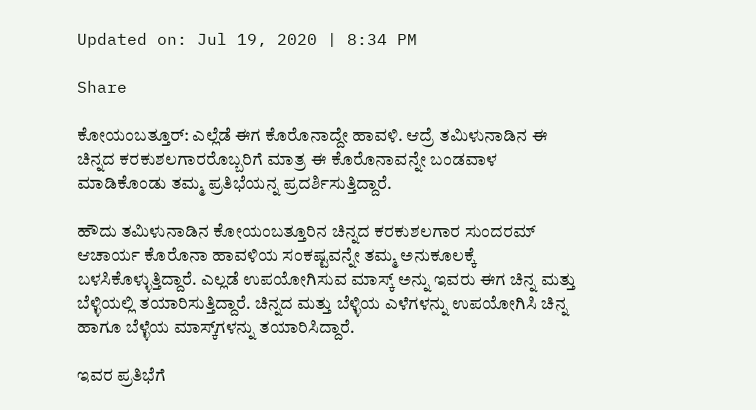Updated on: Jul 19, 2020 | 8:34 PM

Share

ಕೋಯಂಬತ್ತೂರ್‌: ಎಲ್ಲೆಡೆ ಈಗ ಕೊರೊನಾದ್ದೇ ಹಾವಳಿ. ಆದ್ರೆ ತಮಿಳುನಾಡಿನ ಈ ಚಿನ್ನದ ಕರಕುಶಲಗಾರರೊಬ್ಬರಿಗೆ ಮಾತ್ರ ಈ ಕೊರೊನಾವನ್ನೇ ಬಂಡವಾಳ ಮಾಡಿಕೊಂಡು ತಮ್ಮ ಪ್ರತಿಭೆಯನ್ನ ಪ್ರದರ್ಶಿಸುತ್ತಿದ್ದಾರೆ.

ಹೌದು ತಮಿಳುನಾಡಿನ ಕೋಯಂಬತ್ತೂರಿನ ಚಿನ್ನದ ಕರಕುಶಲಗಾರ ಸುಂದರಮ್‌ ಆಚಾರ್ಯ ಕೊರೊನಾ ಹಾವಳಿಯ ಸಂಕಷ್ಟವನ್ನೇ ತಮ್ಮ ಅನುಕೂಲಕ್ಕೆ ಬಳಸಿಕೊಳ್ಳುತ್ತಿದ್ದಾರೆ. ಎಲ್ಲಡೆ ಉಪಯೋಗಿಸುವ ಮಾಸ್ಕ್‌ ಅನ್ನು ಇವರು ಈಗ ಚಿನ್ನ ಮತ್ತು ಬೆಳ್ಳಿಯಲ್ಲಿ ತಯಾರಿಸುತ್ತಿದ್ದಾರೆ. ಚಿನ್ನದ ಮತ್ತು ಬೆಳ್ಳಿಯ ಎಳೆಗಳನ್ನು ಉಪಯೋಗಿಸಿ ಚಿನ್ನ ಹಾಗೂ ಬೆಳ್ಳೆಯ ಮಾಸ್ಕ್‌ಗಳನ್ನು ತಯಾರಿಸಿದ್ದಾರೆ.

ಇವರ ಪ್ರತಿಭೆಗೆ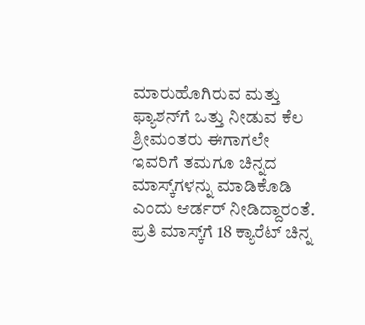ಮಾರುಹೊಗಿರುವ ಮತ್ತು ಫ್ಯಾಶನ್‌ಗೆ ಒತ್ತು ನೀಡುವ ಕೆಲ ಶ್ರೀಮಂತರು ಈಗಾಗಲೇ ಇವರಿಗೆ ತಮಗೂ ಚಿನ್ನದ ಮಾಸ್ಕ್‌ಗಳನ್ನು ಮಾಡಿಕೊಡಿ ಎಂದು ಆರ್ಡರ್‌ ನೀಡಿದ್ದಾರಂತೆ. ಪ್ರತಿ ಮಾಸ್ಕ್‌ಗೆ 18 ಕ್ಯಾರೆಟ್‌ ಚಿನ್ನ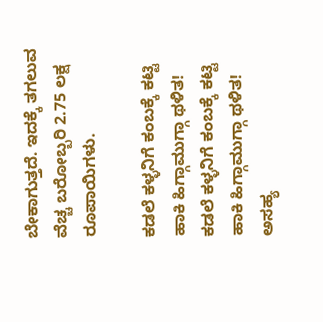ಬೇಕಾಗುತ್ತದೆ. ಇದಕ್ಕೆ ತಗಲುವ ವೆಚ್ಚ ಬರೋಬ್ಬರಿ 2.75 ಲಕ್ಷ ರೂಪಾಯಿಗಳು.

ಕಡಲೆ ಕಳ್ಳನಿಗೆ ಕಂಬಕ್ಕೆ ಕಟ್ಟಿ ಹಾಕಿ ಹಿಗ್ಗಾಮುಗ್ಗಾ ಥಳಿತ!
ಕಡಲೆ ಕಳ್ಳನಿಗೆ ಕಂಬಕ್ಕೆ ಕಟ್ಟಿ ಹಾಕಿ ಹಿಗ್ಗಾಮುಗ್ಗಾ ಥಳಿತ!
ಅಸಹ್ಯ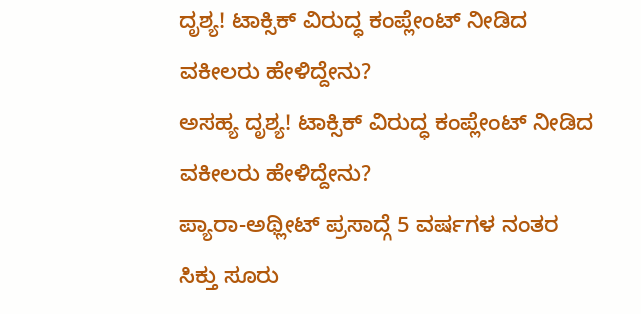ದೃಶ್ಯ! ಟಾಕ್ಸಿಕ್ ವಿರುದ್ಧ ಕಂಪ್ಲೇಂಟ್ ನೀಡಿದ ವಕೀಲರು ಹೇಳಿದ್ದೇನು?
ಅಸಹ್ಯ ದೃಶ್ಯ! ಟಾಕ್ಸಿಕ್ ವಿರುದ್ಧ ಕಂಪ್ಲೇಂಟ್ ನೀಡಿದ ವಕೀಲರು ಹೇಳಿದ್ದೇನು?
ಪ್ಯಾರಾ-ಅಥ್ಲೀಟ್ ಪ್ರಸಾದ್ಗೆ 5 ವರ್ಷಗಳ ನಂತರ ಸಿಕ್ತು ಸೂರು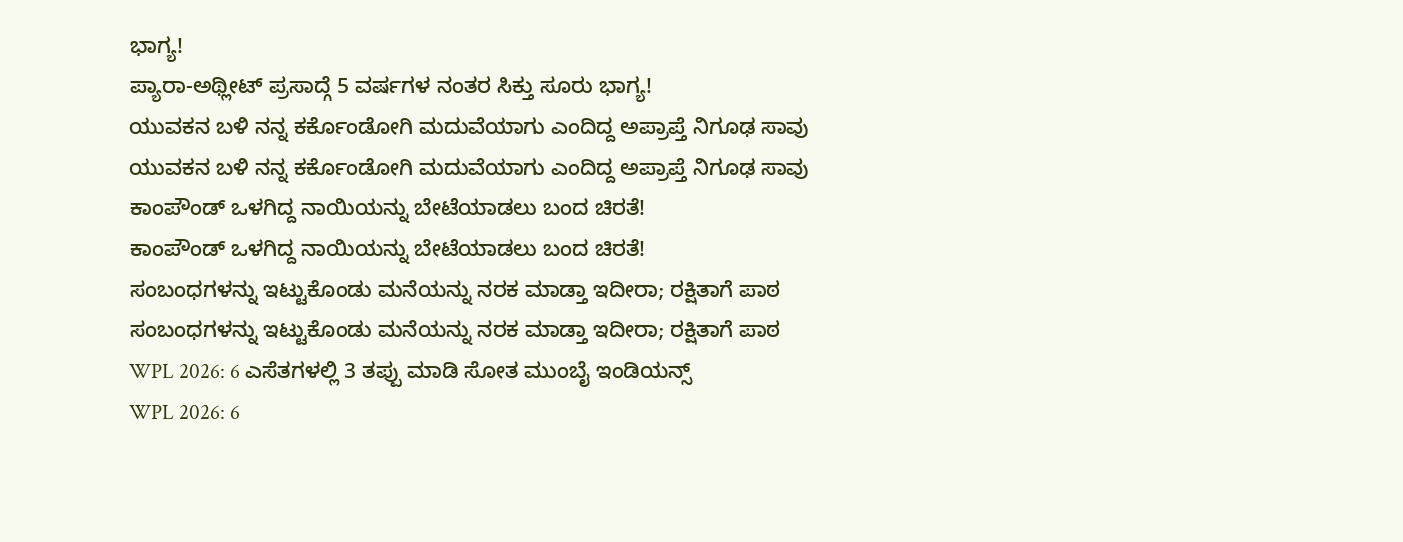ಭಾಗ್ಯ!
ಪ್ಯಾರಾ-ಅಥ್ಲೀಟ್ ಪ್ರಸಾದ್ಗೆ 5 ವರ್ಷಗಳ ನಂತರ ಸಿಕ್ತು ಸೂರು ಭಾಗ್ಯ!
ಯುವಕನ ಬಳಿ ನನ್ನ ಕರ್ಕೊಂಡೋಗಿ ಮದುವೆಯಾಗು ಎಂದಿದ್ದ ಅಪ್ರಾಪ್ತೆ ನಿಗೂಢ ಸಾವು
ಯುವಕನ ಬಳಿ ನನ್ನ ಕರ್ಕೊಂಡೋಗಿ ಮದುವೆಯಾಗು ಎಂದಿದ್ದ ಅಪ್ರಾಪ್ತೆ ನಿಗೂಢ ಸಾವು
ಕಾಂಪೌಂಡ್ ಒಳಗಿದ್ದ ನಾಯಿಯನ್ನು ಬೇಟೆಯಾಡಲು ಬಂದ ಚಿರತೆ!
ಕಾಂಪೌಂಡ್ ಒಳಗಿದ್ದ ನಾಯಿಯನ್ನು ಬೇಟೆಯಾಡಲು ಬಂದ ಚಿರತೆ!
ಸಂಬಂಧಗಳನ್ನು ಇಟ್ಟುಕೊಂಡು ಮನೆಯನ್ನು ನರಕ ಮಾಡ್ತಾ ಇದೀರಾ; ರಕ್ಷಿತಾಗೆ ಪಾಠ
ಸಂಬಂಧಗಳನ್ನು ಇಟ್ಟುಕೊಂಡು ಮನೆಯನ್ನು ನರಕ ಮಾಡ್ತಾ ಇದೀರಾ; ರಕ್ಷಿತಾಗೆ ಪಾಠ
WPL 2026: 6 ಎಸೆತಗಳಲ್ಲಿ 3 ತಪ್ಪು ಮಾಡಿ ಸೋತ ಮುಂಬೈ ಇಂಡಿಯನ್ಸ್
WPL 2026: 6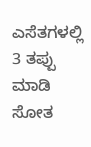ಎಸೆತಗಳಲ್ಲಿ 3 ತಪ್ಪು ಮಾಡಿ ಸೋತ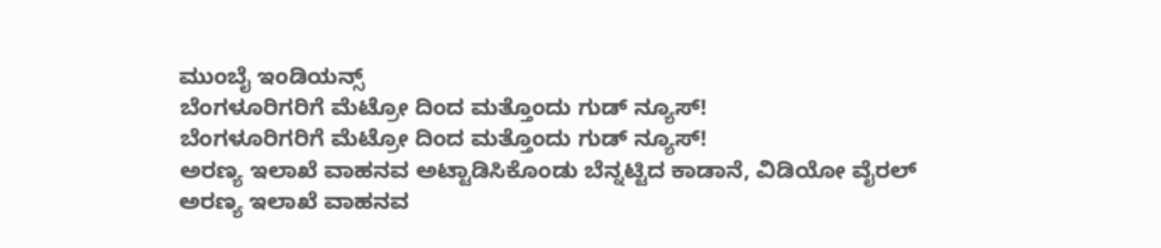ಮುಂಬೈ ಇಂಡಿಯನ್ಸ್
ಬೆಂಗಳೂರಿಗರಿಗೆ ಮೆಟ್ರೋ ದಿಂದ ಮತ್ತೊಂದು ಗುಡ್ ನ್ಯೂಸ್!
ಬೆಂಗಳೂರಿಗರಿಗೆ ಮೆಟ್ರೋ ದಿಂದ ಮತ್ತೊಂದು ಗುಡ್ ನ್ಯೂಸ್!
ಅರಣ್ಯ ಇಲಾಖೆ ವಾಹನವ ಅಟ್ಟಾಡಿಸಿಕೊಂಡು ಬೆನ್ನಟ್ಟಿದ ಕಾಡಾನೆ, ವಿಡಿಯೋ ವೈರಲ್
ಅರಣ್ಯ ಇಲಾಖೆ ವಾಹನವ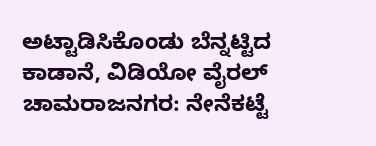ಅಟ್ಟಾಡಿಸಿಕೊಂಡು ಬೆನ್ನಟ್ಟಿದ ಕಾಡಾನೆ, ವಿಡಿಯೋ ವೈರಲ್
ಚಾಮರಾಜನಗರ: ನೇನೆಕಟ್ಟೆ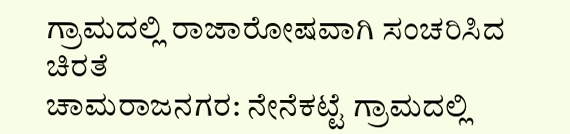ಗ್ರಾಮದಲ್ಲಿ ರಾಜಾರೋಷವಾಗಿ ಸಂಚರಿಸಿದ ಚಿರತೆ
ಚಾಮರಾಜನಗರ: ನೇನೆಕಟ್ಟೆ ಗ್ರಾಮದಲ್ಲಿ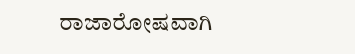ರಾಜಾರೋಷವಾಗಿ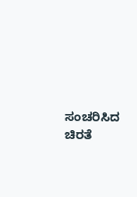ಸಂಚರಿಸಿದ ಚಿರತೆ